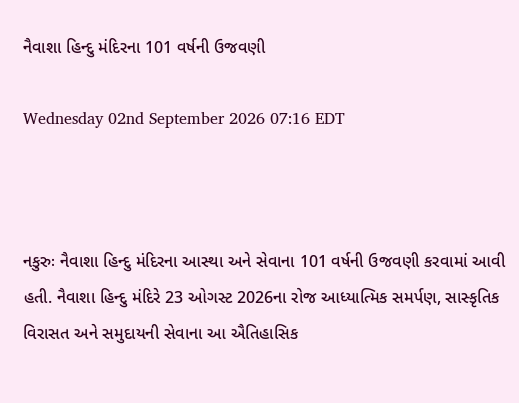નૈવાશા હિન્દુ મંદિરના 101 વર્ષની ઉજવણી

Wednesday 02nd September 2026 07:16 EDT



નકુરુઃ નૈવાશા હિન્દુ મંદિરના આસ્થા અને સેવાના 101 વર્ષની ઉજવણી કરવામાં આવી હતી. નૈવાશા હિન્દુ મંદિરે 23 ઓગસ્ટ 2026ના રોજ આધ્યાત્મિક સમર્પણ, સાસ્કૃતિક વિરાસત અને સમુદાયની સેવાના આ ઐતિહાસિક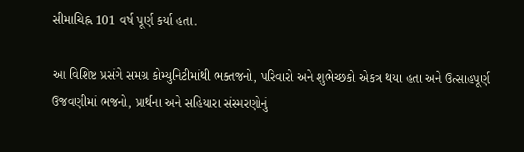સીમાચિહ્ન 101 વર્ષ પૂર્ણ કર્યા હતા.

આ વિશિષ્ટ પ્રસંગે સમગ્ર કોમ્યુનિટીમાંથી ભક્તજનો, પરિવારો અને શુભેચ્છકો એકત્ર થયા હતા અને ઉત્સાહપૂર્ણ ઉજવણીમાં ભજનો, પ્રાર્થના અને સહિયારા સંસ્મરણોનું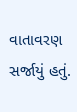વાતાવરણ સર્જાયું હતું.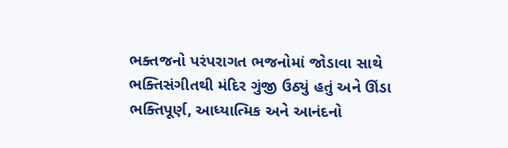ભક્તજનો પરંપરાગત ભજનોમાં જોડાવા સાથે ભક્તિસંગીતથી મંદિર ગુંજી ઉઠ્યું હતું અને ઊંડા ભક્તિપૂર્ણ, આધ્યાત્મિક અને આનંદનો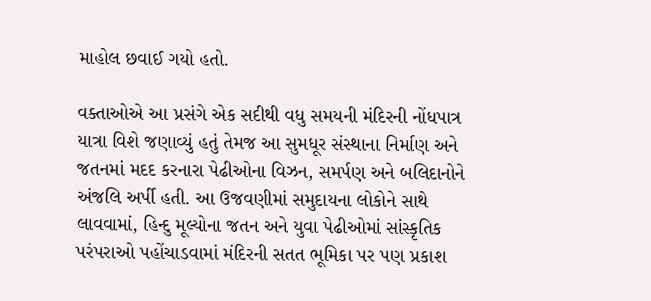માહોલ છવાઈ ગયો હતો.

વક્તાઓએ આ પ્રસંગે એક સદીથી વધુ સમયની મંદિરની નોંધપાત્ર યાત્રા વિશે જણાવ્યું હતું તેમજ આ સુમધૂર સંસ્થાના નિર્માણ અને જતનમાં મદદ કરનારા પેઢીઓના વિઝન, સમર્પણ અને બલિદાનોને અંજલિ અર્પી હતી. આ ઉજવણીમાં સમુદાયના લોકોને સાથે લાવવામાં, હિન્દુ મૂલ્યોના જતન અને યુવા પેઢીઓમાં સાંસ્કૃતિક પરંપરાઓ પહોંચાડવામાં મંદિરની સતત ભૂમિકા પર પણ પ્રકાશ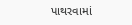પાથરવામાં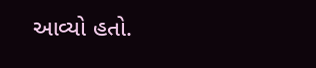આવ્યો હતો.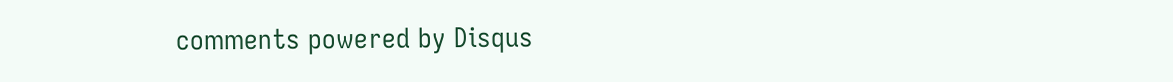comments powered by Disqus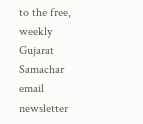to the free, weekly Gujarat Samachar email newsletter